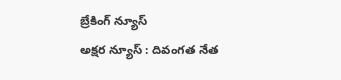బ్రేకింగ్ న్యూస్
అక్షర న్యూస్ : దివంగత నేత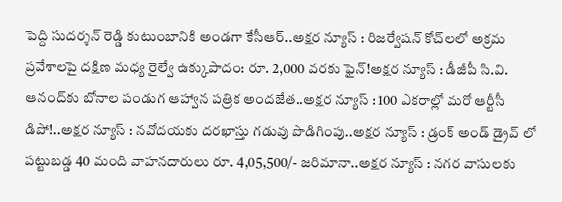పెద్ది సుదర్శన్ రెడ్డి కుటుంబానికి అండగా కేసీఆర్..అక్షర న్యూస్ : రిజర్వేషన్ కోచ్‌లలో అక్రమ ప్రవేశాలపై దక్షిణ మధ్య రైల్వే ఉక్కుపాదం: రూ. 2,000 వరకు ఫైన్!అక్షర న్యూస్ : డీజీపీ సి.వి. ఆనంద్‌కు బోనాల పండుగ ఆహ్వాన పత్రిక అందజేత..అక్షర న్యూస్ : 100 ఎకరాల్లో మరో ఆర్టీసీ డిపో!..అక్షర న్యూస్ : నవోదయకు దరఖాస్తు గడువు పొడిగింపు..అక్షర న్యూస్ : డ్రంక్ అండ్ డ్రైవ్ లో పట్టుబడ్డ 40 మంది వాహనదారులు రూ. 4,05,500/- జరిమానా..అక్షర న్యూస్ : నగర వాసులకు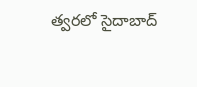త్వరలో సైదాబాద్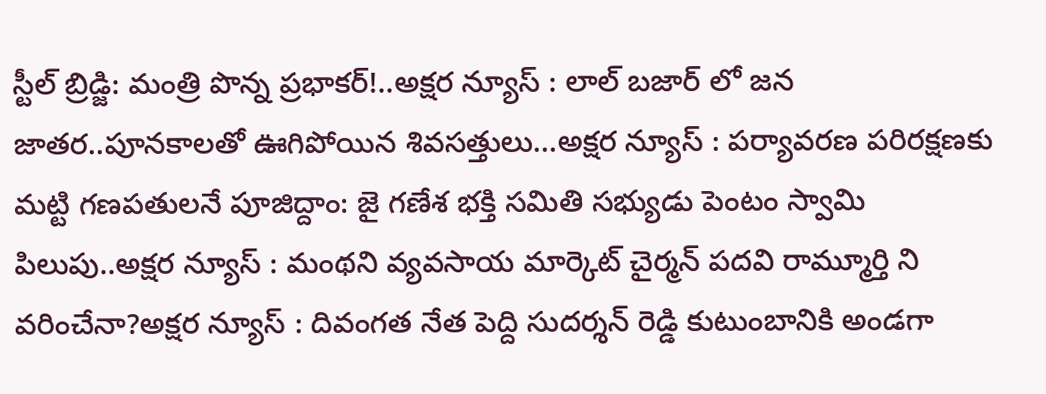స్టీల్ బ్రిడ్జి: మంత్రి పొన్న ప్రభాకర్!..అక్షర న్యూస్ : లాల్ బజార్ లో జన జాతర..పూనకాలతో ఊగిపోయిన శివసత్తులు…అక్షర న్యూస్ : పర్యావరణ పరిరక్షణకు మట్టి గణపతులనే పూజిద్దాం: జై గణేశ భక్తి సమితి సభ్యుడు పెంటం స్వామి పిలుపు..అక్షర న్యూస్ : మంథని వ్యవసాయ మార్కెట్ చైర్మన్ పదవి రామ్మూర్తి ని వరించేనా?అక్షర న్యూస్ : దివంగత నేత పెద్ది సుదర్శన్ రెడ్డి కుటుంబానికి అండగా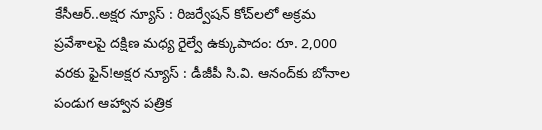కేసీఆర్..అక్షర న్యూస్ : రిజర్వేషన్ కోచ్‌లలో అక్రమ ప్రవేశాలపై దక్షిణ మధ్య రైల్వే ఉక్కుపాదం: రూ. 2,000 వరకు ఫైన్!అక్షర న్యూస్ : డీజీపీ సి.వి. ఆనంద్‌కు బోనాల పండుగ ఆహ్వాన పత్రిక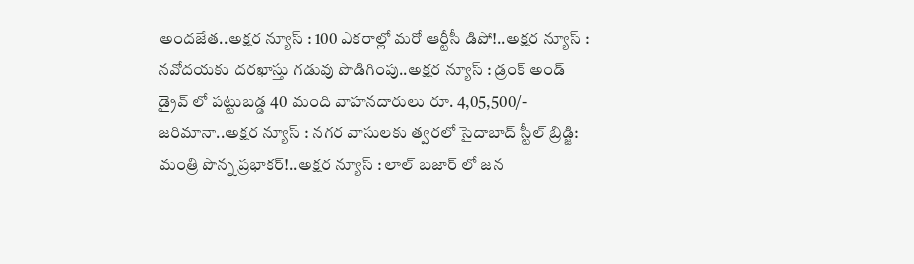అందజేత..అక్షర న్యూస్ : 100 ఎకరాల్లో మరో ఆర్టీసీ డిపో!..అక్షర న్యూస్ : నవోదయకు దరఖాస్తు గడువు పొడిగింపు..అక్షర న్యూస్ : డ్రంక్ అండ్ డ్రైవ్ లో పట్టుబడ్డ 40 మంది వాహనదారులు రూ. 4,05,500/- జరిమానా..అక్షర న్యూస్ : నగర వాసులకు త్వరలో సైదాబాద్ స్టీల్ బ్రిడ్జి: మంత్రి పొన్న ప్రభాకర్!..అక్షర న్యూస్ : లాల్ బజార్ లో జన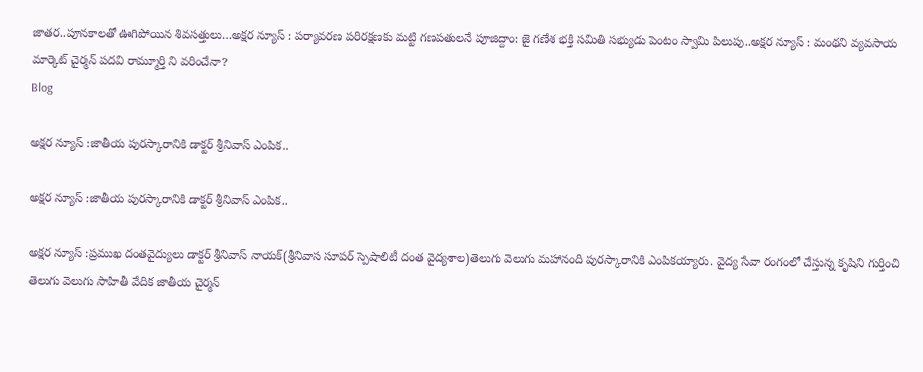జాతర..పూనకాలతో ఊగిపోయిన శివసత్తులు…అక్షర న్యూస్ : పర్యావరణ పరిరక్షణకు మట్టి గణపతులనే పూజిద్దాం: జై గణేశ భక్తి సమితి సభ్యుడు పెంటం స్వామి పిలుపు..అక్షర న్యూస్ : మంథని వ్యవసాయ మార్కెట్ చైర్మన్ పదవి రామ్మూర్తి ని వరించేనా?
Blog

అక్షర న్యూస్ :జాతీయ పురస్కారానికి డాక్టర్ శ్రీనివాస్ ఎంపిక..

అక్షర న్యూస్ :జాతీయ పురస్కారానికి డాక్టర్ శ్రీనివాస్ ఎంపిక..

అక్షర న్యూస్ :ప్రముఖ దంతవైద్యులు డాక్టర్ శ్రీనివాస్ నాయక్(శ్రీనివాస సూపర్ స్పెషాలిటీ దంత వైద్యశాల)తెలుగు వెలుగు మహానంది పురస్కారానికి ఎంపికయ్యారు. వైద్య సేవా రంగంలో చేస్తున్న కృషిని గుర్తించి తెలుగు వెలుగు సాహితీ వేదిక జాతీయ చైర్మన్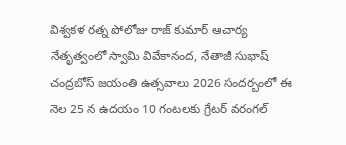విశ్వకళ రత్న పోలోజు రాజ్ కుమార్ ఆచార్య నేతృత్వంలో స్వామి వివేకానంద, నేతాజీ సుభాష్ చంద్రబోస్ జయంతి ఉత్సవాలు 2026 సందర్బంలో ఈ నెల 25 న ఉదయం 10 గంటలకు గ్రేటర్ వరంగల్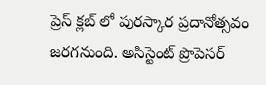ప్రెస్ క్లబ్ లో పురస్కార ప్రదానోత్సవం జరగనుంది. అసిస్టెంట్ ప్రొపెసర్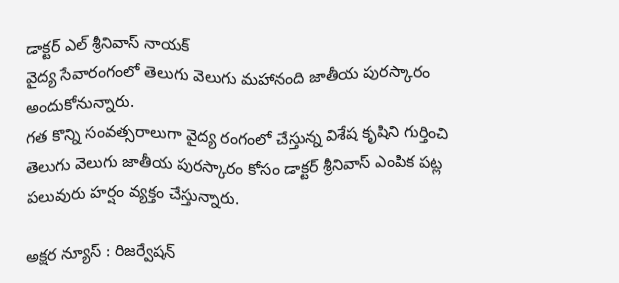డాక్టర్ ఎల్ శ్రీనివాస్ నాయక్
వైద్య సేవారంగంలో తెలుగు వెలుగు మహానంది జాతీయ పురస్కారం అందుకోనున్నారు.
గత కొన్ని సంవత్సరాలుగా వైద్య రంగంలో చేస్తున్న విశేష కృషిని గుర్తించి తెలుగు వెలుగు జాతీయ పురస్కారం కోసం డాక్టర్ శ్రీనివాస్ ఎంపిక పట్ల పలువురు హర్షం వ్యక్తం చేస్తున్నారు.

అక్షర న్యూస్ : రిజర్వేషన్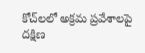కోచ్‌లలో అక్రమ ప్రవేశాలపై దక్షిణ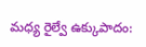మధ్య రైల్వే ఉక్కుపాదం: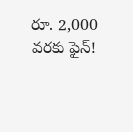రూ. 2,000 వరకు ఫైన్!